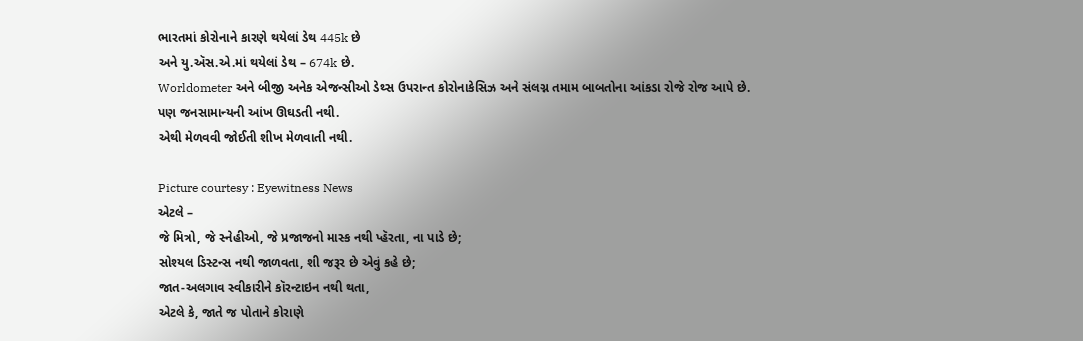ભારતમાં કોરોનાને કારણે થયેલાં ડેથ 445k છે
અને યુ.ઍસ.એ.માં થયેલાં ડેથ – 674k છે.
Worldometer અને બીજી અનેક એજન્સીઓ ડેથ્સ ઉપરાન્ત કોરોનાકેસિઝ અને સંલગ્ન તમામ બાબતોના આંકડા રોજે રોજ આપે છે.
પણ જનસામાન્યની આંખ ઊઘડતી નથી.
એથી મેળવવી જોઈતી શીખ મેળવાતી નથી.

Picture courtesy : Eyewitness News
એટલે –
જે મિત્રો, જે સ્નેહીઓ, જે પ્રજાજનો માસ્ક નથી પ્હૅરતા, ના પાડે છે;
સોશ્યલ ડિસ્ટન્સ નથી જાળવતા, શી જરૂર છે એવું કહે છે;
જાત-અલગાવ સ્વીકારીને કૉરન્ટાઇન નથી થતા,
એટલે કે, જાતે જ પોતાને કોરાણે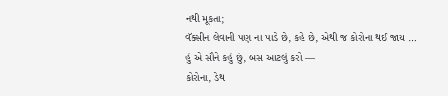નથી મૂકતા;
વૅક્સીન લેવાની પણ ના પાડે છે, કહે છે, એથી જ કોરોના થઈ જાય …
હું એ સૌને કહું છું, બસ આટલું કરો —
કોરોના, ડેથ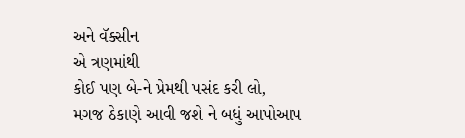અને વૅક્સીન
એ ત્રણમાંથી
કોઈ પણ બે-ને પ્રેમથી પસંદ કરી લો,
મગજ ઠેકાણે આવી જશે ને બધું આપોઆપ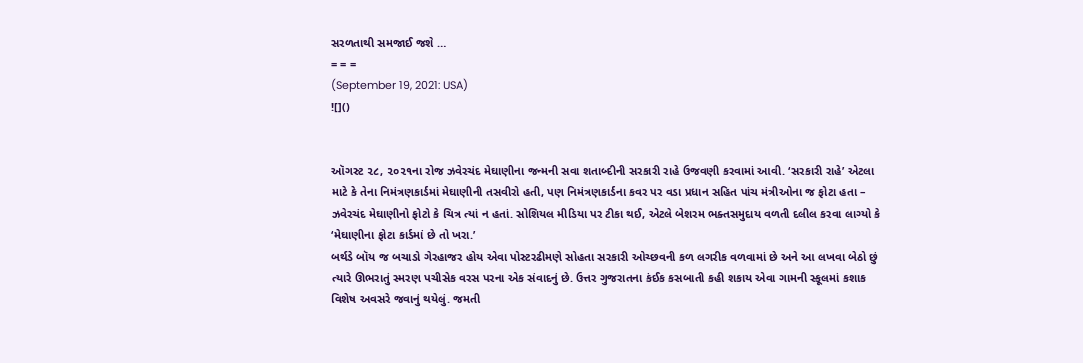સરળતાથી સમજાઈ જશે …
= = =
(September 19, 2021: USA)
![]()


ઑગસ્ટ ૨૮, ૨૦૨૧ના રોજ ઝવેરચંદ મેઘાણીના જન્મની સવા શતાબ્દીની સરકારી રાહે ઉજવણી કરવામાં આવી. ‘સરકારી રાહે’ એટલા માટે કે તેના નિમંત્રણકાર્ડમાં મેઘાણીની તસવીરો હતી, પણ નિમંત્રણકાર્ડના કવર પર વડા પ્રધાન સહિત પાંચ મંત્રીઓના જ ફોટા હતા – ઝવેરચંદ મેઘાણીનો ફોટો કે ચિત્ર ત્યાં ન હતાં. સોશિયલ મીડિયા પર ટીકા થઈ, એટલે બેશરમ ભક્તસમુદાય વળતી દલીલ કરવા લાગ્યો કે ‘મેઘાણીના ફોટા કાર્ડમાં છે તો ખરા.’
બર્થડે બૉય જ બચાડો ગેરહાજર હોય એવા પોસ્ટરઢીમણે સોહતા સરકારી ઓચ્છવની કળ લગરીક વળવામાં છે અને આ લખવા બેઠો છું ત્યારે ઊભરાતું સ્મરણ પચીસેક વરસ પરના એક સંવાદનું છે. ઉત્તર ગુજરાતના કંઈક કસબાતી કહી શકાય એવા ગામની સ્કૂલમાં કશાક વિશેષ અવસરે જવાનું થયેલું. જમતી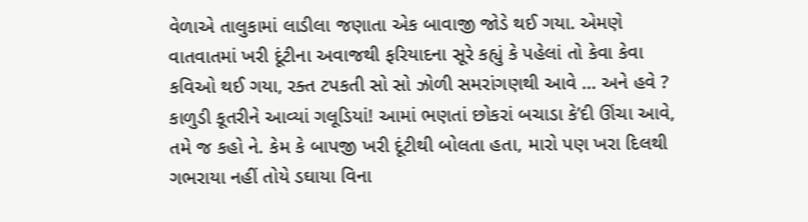વેળાએ તાલુકામાં લાડીલા જણાતા એક બાવાજી જોડે થઈ ગયા. એમણે વાતવાતમાં ખરી દૂંટીના અવાજથી ફરિયાદના સૂરે કહ્યું કે પહેલાં તો કેવા કેવા કવિઓ થઈ ગયા, રક્ત ટપકતી સો સો ઝોળી સમરાંગણથી આવે … અને હવે ? કાળુડી કૂતરીને આવ્યાં ગલૂડિયાં! આમાં ભણતાં છોકરાં બચાડા કે’દી ઊંચા આવે, તમે જ કહો ને. કેમ કે બાપજી ખરી દૂંટીથી બોલતા હતા, મારો પણ ખરા દિલથી ગભરાયા નહીં તોયે ડઘાયા વિના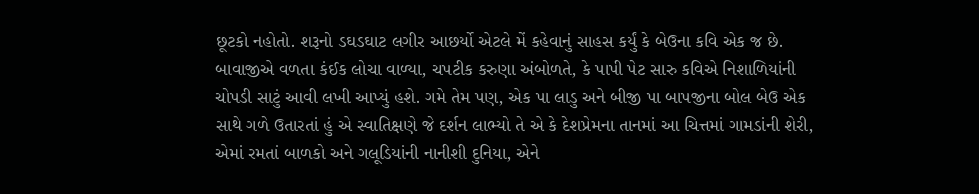છૂટકો નહોતો. શરૂનો ડઘડઘાટ લગીર આછર્યો એટલે મેં કહેવાનું સાહસ કર્યું કે બેઉના કવિ એક જ છે. બાવાજીએ વળતા કંઈક લોચા વાળ્યા, ચપટીક કરુણા અંબોળતે, કે પાપી પેટ સારુ કવિએ નિશાળિયાંની ચોપડી સાટું આવી લખી આપ્યું હશે. ગમે તેમ પણ, એક પા લાડુ અને બીજી પા બાપજીના બોલ બેઉ એક સાથે ગળે ઉતારતાં હું એ સ્વાતિક્ષણે જે દર્શન લાભ્યો તે એ કે દેશપ્રેમના તાનમાં આ ચિત્તમાં ગામડાંની શેરી, એમાં રમતાં બાળકો અને ગલૂડિયાંની નાનીશી દુનિયા, એને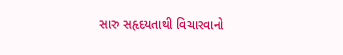સારુ સહૃદયતાથી વિચારવાનો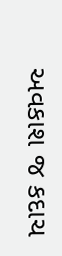અવકાશ જ કદાચ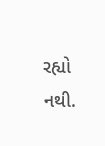રહ્યો નથી.